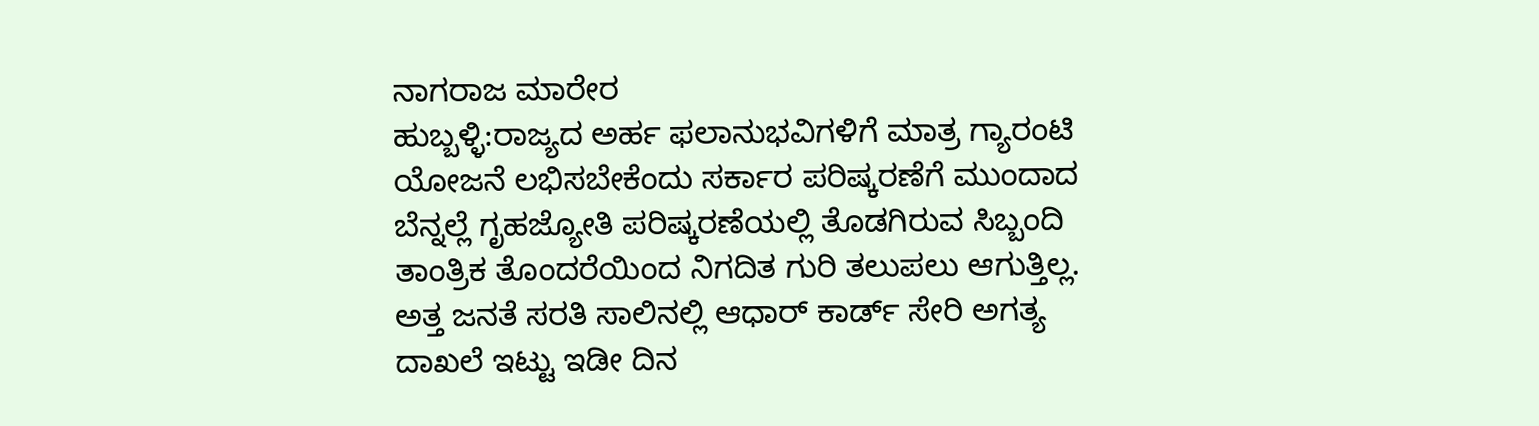ನಾಗರಾಜ ಮಾರೇರ
ಹುಬ್ಬಳ್ಳಿ:ರಾಜ್ಯದ ಅರ್ಹ ಫಲಾನುಭವಿಗಳಿಗೆ ಮಾತ್ರ ಗ್ಯಾರಂಟಿ ಯೋಜನೆ ಲಭಿಸಬೇಕೆಂದು ಸರ್ಕಾರ ಪರಿಷ್ಕರಣೆಗೆ ಮುಂದಾದ ಬೆನ್ನಲ್ಲೆ ಗೃಹಜ್ಯೋತಿ ಪರಿಷ್ಕರಣೆಯಲ್ಲಿ ತೊಡಗಿರುವ ಸಿಬ್ಬಂದಿ ತಾಂತ್ರಿಕ ತೊಂದರೆಯಿಂದ ನಿಗದಿತ ಗುರಿ ತಲುಪಲು ಆಗುತ್ತಿಲ್ಲ. ಅತ್ತ ಜನತೆ ಸರತಿ ಸಾಲಿನಲ್ಲಿ ಆಧಾರ್ ಕಾರ್ಡ್ ಸೇರಿ ಅಗತ್ಯ ದಾಖಲೆ ಇಟ್ಟು ಇಡೀ ದಿನ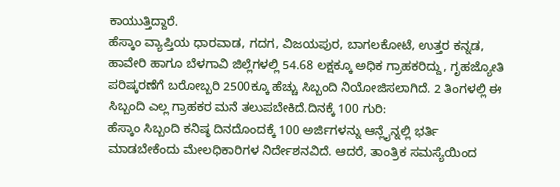ಕಾಯುತ್ತಿದ್ದಾರೆ.
ಹೆಸ್ಕಾಂ ವ್ಯಾಪ್ತಿಯ ಧಾರವಾಡ, ಗದಗ, ವಿಜಯಪುರ, ಬಾಗಲಕೋಟೆ, ಉತ್ತರ ಕನ್ನಡ, ಹಾವೇರಿ ಹಾಗೂ ಬೆಳಗಾವಿ ಜಿಲ್ಲೆಗಳಲ್ಲಿ 54.68 ಲಕ್ಷಕ್ಕೂ ಅಧಿಕ ಗ್ರಾಹಕರಿದ್ದು, ಗೃಹಜ್ಯೋತಿ ಪರಿಷ್ಕರಣೆಗೆ ಬರೋಬ್ಬರಿ 2500ಕ್ಕೂ ಹೆಚ್ಚು ಸಿಬ್ಬಂದಿ ನಿಯೋಜಿಸಲಾಗಿದೆ. 2 ತಿಂಗಳಲ್ಲಿ ಈ ಸಿಬ್ಬಂದಿ ಎಲ್ಲ ಗ್ರಾಹಕರ ಮನೆ ತಲುಪಬೇಕಿದೆ.ದಿನಕ್ಕೆ 100 ಗುರಿ:
ಹೆಸ್ಕಾಂ ಸಿಬ್ಬಂದಿ ಕನಿಷ್ಠ ದಿನದೊಂದಕ್ಕೆ 100 ಅರ್ಜಿಗಳನ್ನು ಆನ್ಲೈನ್ನಲ್ಲಿ ಭರ್ತಿ ಮಾಡಬೇಕೆಂದು ಮೇಲಧಿಕಾರಿಗಳ ನಿರ್ದೇಶನವಿದೆ. ಆದರೆ, ತಾಂತ್ರಿಕ ಸಮಸ್ಯೆಯಿಂದ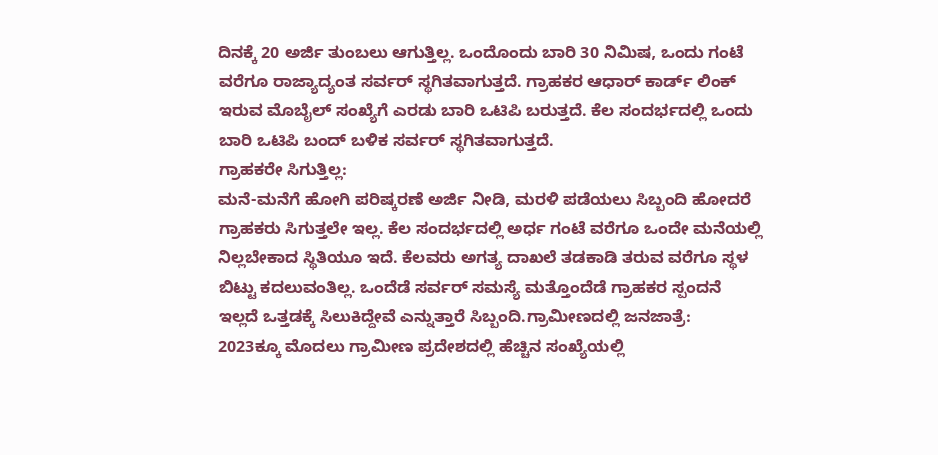ದಿನಕ್ಕೆ 20 ಅರ್ಜಿ ತುಂಬಲು ಆಗುತ್ತಿಲ್ಲ. ಒಂದೊಂದು ಬಾರಿ 30 ನಿಮಿಷ, ಒಂದು ಗಂಟೆ ವರೆಗೂ ರಾಜ್ಯಾದ್ಯಂತ ಸರ್ವರ್ ಸ್ಥಗಿತವಾಗುತ್ತದೆ. ಗ್ರಾಹಕರ ಆಧಾರ್ ಕಾರ್ಡ್ ಲಿಂಕ್ ಇರುವ ಮೊಬೈಲ್ ಸಂಖ್ಯೆಗೆ ಎರಡು ಬಾರಿ ಒಟಿಪಿ ಬರುತ್ತದೆ. ಕೆಲ ಸಂದರ್ಭದಲ್ಲಿ ಒಂದು ಬಾರಿ ಒಟಿಪಿ ಬಂದ್ ಬಳಿಕ ಸರ್ವರ್ ಸ್ಥಗಿತವಾಗುತ್ತದೆ.
ಗ್ರಾಹಕರೇ ಸಿಗುತ್ತಿಲ್ಲ:
ಮನೆ-ಮನೆಗೆ ಹೋಗಿ ಪರಿಷ್ಕರಣೆ ಅರ್ಜಿ ನೀಡಿ, ಮರಳಿ ಪಡೆಯಲು ಸಿಬ್ಬಂದಿ ಹೋದರೆ ಗ್ರಾಹಕರು ಸಿಗುತ್ತಲೇ ಇಲ್ಲ. ಕೆಲ ಸಂದರ್ಭದಲ್ಲಿ ಅರ್ಧ ಗಂಟೆ ವರೆಗೂ ಒಂದೇ ಮನೆಯಲ್ಲಿ ನಿಲ್ಲಬೇಕಾದ ಸ್ಥಿತಿಯೂ ಇದೆ. ಕೆಲವರು ಅಗತ್ಯ ದಾಖಲೆ ತಡಕಾಡಿ ತರುವ ವರೆಗೂ ಸ್ಥಳ ಬಿಟ್ಟು ಕದಲುವಂತಿಲ್ಲ. ಒಂದೆಡೆ ಸರ್ವರ್ ಸಮಸ್ಯೆ ಮತ್ತೊಂದೆಡೆ ಗ್ರಾಹಕರ ಸ್ಪಂದನೆ ಇಲ್ಲದೆ ಒತ್ತಡಕ್ಕೆ ಸಿಲುಕಿದ್ದೇವೆ ಎನ್ನುತ್ತಾರೆ ಸಿಬ್ಬಂದಿ.ಗ್ರಾಮೀಣದಲ್ಲಿ ಜನಜಾತ್ರೆ:
2023ಕ್ಕೂ ಮೊದಲು ಗ್ರಾಮೀಣ ಪ್ರದೇಶದಲ್ಲಿ ಹೆಚ್ಚಿನ ಸಂಖ್ಯೆಯಲ್ಲಿ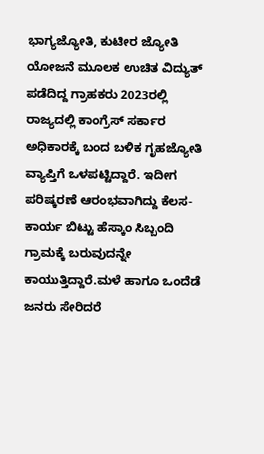ಭಾಗ್ಯಜ್ಯೋತಿ, ಕುಟೀರ ಜ್ಯೋತಿ ಯೋಜನೆ ಮೂಲಕ ಉಚಿತ ವಿದ್ಯುತ್ ಪಡೆದಿದ್ದ ಗ್ರಾಹಕರು 2023ರಲ್ಲಿ ರಾಜ್ಯದಲ್ಲಿ ಕಾಂಗ್ರೆಸ್ ಸರ್ಕಾರ ಅಧಿಕಾರಕ್ಕೆ ಬಂದ ಬಳಿಕ ಗೃಹಜ್ಯೋತಿ ವ್ಯಾಪ್ತಿಗೆ ಒಳಪಟ್ಟಿದ್ದಾರೆ. ಇದೀಗ ಪರಿಷ್ಕರಣೆ ಆರಂಭವಾಗಿದ್ದು ಕೆಲಸ-ಕಾರ್ಯ ಬಿಟ್ಟು ಹೆಸ್ಕಾಂ ಸಿಬ್ಬಂದಿ ಗ್ರಾಮಕ್ಕೆ ಬರುವುದನ್ನೇ ಕಾಯುತ್ತಿದ್ದಾರೆ.ಮಳೆ ಹಾಗೂ ಒಂದೆಡೆ ಜನರು ಸೇರಿದರೆ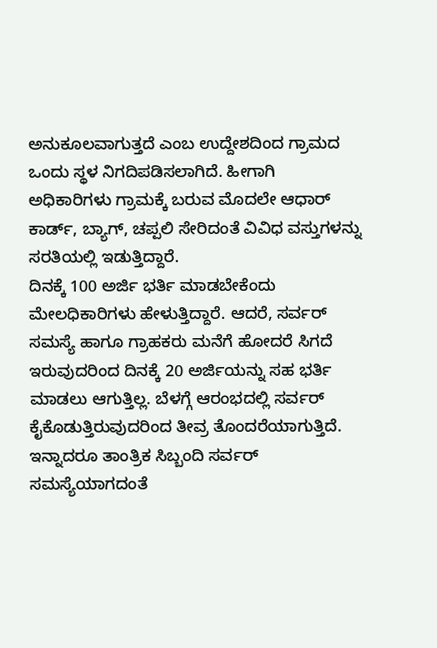ಅನುಕೂಲವಾಗುತ್ತದೆ ಎಂಬ ಉದ್ದೇಶದಿಂದ ಗ್ರಾಮದ ಒಂದು ಸ್ಥಳ ನಿಗದಿಪಡಿಸಲಾಗಿದೆ. ಹೀಗಾಗಿ ಅಧಿಕಾರಿಗಳು ಗ್ರಾಮಕ್ಕೆ ಬರುವ ಮೊದಲೇ ಆಧಾರ್ ಕಾರ್ಡ್, ಬ್ಯಾಗ್, ಚಪ್ಪಲಿ ಸೇರಿದಂತೆ ವಿವಿಧ ವಸ್ತುಗಳನ್ನು ಸರತಿಯಲ್ಲಿ ಇಡುತ್ತಿದ್ದಾರೆ.
ದಿನಕ್ಕೆ 100 ಅರ್ಜಿ ಭರ್ತಿ ಮಾಡಬೇಕೆಂದು ಮೇಲಧಿಕಾರಿಗಳು ಹೇಳುತ್ತಿದ್ದಾರೆ. ಆದರೆ, ಸರ್ವರ್ ಸಮಸ್ಯೆ ಹಾಗೂ ಗ್ರಾಹಕರು ಮನೆಗೆ ಹೋದರೆ ಸಿಗದೆ ಇರುವುದರಿಂದ ದಿನಕ್ಕೆ 20 ಅರ್ಜಿಯನ್ನು ಸಹ ಭರ್ತಿ ಮಾಡಲು ಆಗುತ್ತಿಲ್ಲ. ಬೆಳಗ್ಗೆ ಆರಂಭದಲ್ಲಿ ಸರ್ವರ್ ಕೈಕೊಡುತ್ತಿರುವುದರಿಂದ ತೀವ್ರ ತೊಂದರೆಯಾಗುತ್ತಿದೆ. ಇನ್ನಾದರೂ ತಾಂತ್ರಿಕ ಸಿಬ್ಬಂದಿ ಸರ್ವರ್ ಸಮಸ್ಯೆಯಾಗದಂತೆ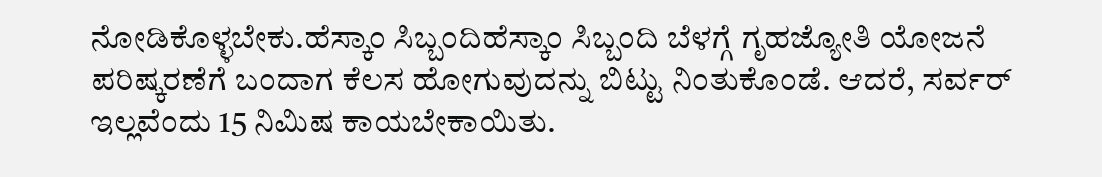ನೋಡಿಕೊಳ್ಳಬೇಕು.ಹೆಸ್ಕಾಂ ಸಿಬ್ಬಂದಿಹೆಸ್ಕಾಂ ಸಿಬ್ಬಂದಿ ಬೆಳಗ್ಗೆ ಗೃಹಜ್ಯೋತಿ ಯೋಜನೆ ಪರಿಷ್ಕರಣೆಗೆ ಬಂದಾಗ ಕೆಲಸ ಹೋಗುವುದನ್ನು ಬಿಟ್ಟು ನಿಂತುಕೊಂಡೆ. ಆದರೆ, ಸರ್ವರ್ ಇಲ್ಲವೆಂದು 15 ನಿಮಿಷ ಕಾಯಬೇಕಾಯಿತು.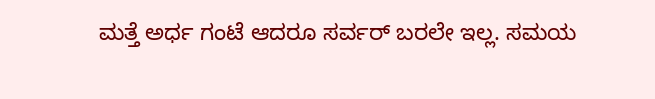ಮತ್ತೆ ಅರ್ಧ ಗಂಟೆ ಆದರೂ ಸರ್ವರ್ ಬರಲೇ ಇಲ್ಲ. ಸಮಯ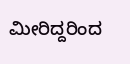ಮೀರಿದ್ದರಿಂದ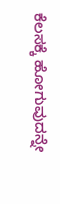ಕೆಲಸಕ್ಕೆ ಹೋಗುವುದನ್ನೇ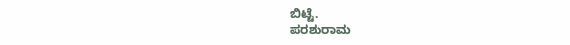ಬಿಟ್ಟೆ.
ಪರಶುರಾಮ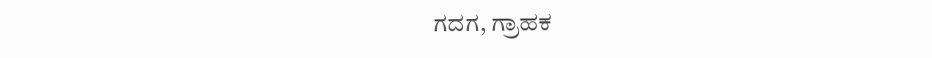ಗದಗ, ಗ್ರಾಹಕ